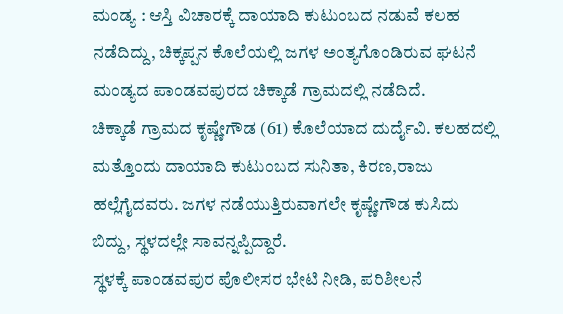ಮಂಡ್ಯ : ಆಸ್ತಿ ವಿಚಾರಕ್ಕೆ ದಾಯಾದಿ ಕುಟುಂಬದ ನಡುವೆ ಕಲಹ ನಡೆದಿದ್ದು, ಚಿಕ್ಕಪ್ಪನ ಕೊಲೆಯಲ್ಲಿ ಜಗಳ ಅಂತ್ಯಗೊಂಡಿರುವ ಘಟನೆ ಮಂಡ್ಯದ ಪಾಂಡವಪುರದ ಚಿಕ್ಕಾಡೆ ಗ್ರಾಮದಲ್ಲಿ ನಡೆದಿದೆ.
ಚಿಕ್ಕಾಡೆ ಗ್ರಾಮದ ಕೃಷ್ಣೇಗೌಡ (61) ಕೊಲೆಯಾದ ದುರ್ದೈವಿ. ಕಲಹದಲ್ಲಿ ಮತ್ತೊಂದು ದಾಯಾದಿ ಕುಟುಂಬದ ಸುನಿತಾ, ಕಿರಣ,ರಾಜು ಹಲ್ಲೆಗೈದವರು. ಜಗಳ ನಡೆಯುತ್ತಿರುವಾಗಲೇ ಕೃಷ್ಣೇಗೌಡ ಕುಸಿದು ಬಿದ್ದು, ಸ್ಥಳದಲ್ಲೇ ಸಾವನ್ನಪ್ಪಿದ್ದಾರೆ.
ಸ್ಥಳಕ್ಕೆ ಪಾಂಡವಪುರ ಪೊಲೀಸರ ಭೇಟಿ ನೀಡಿ, ಪರಿಶೀಲನೆ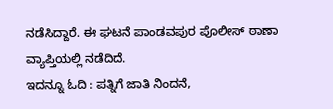ನಡೆಸಿದ್ದಾರೆ. ಈ ಘಟನೆ ಪಾಂಡವಪುರ ಪೊಲೀಸ್ ಠಾಣಾ ವ್ಯಾಪ್ತಿಯಲ್ಲಿ ನಡೆದಿದೆ.
ಇದನ್ನೂ ಓದಿ : ಪತ್ನಿಗೆ ಜಾತಿ ನಿಂದನೆ,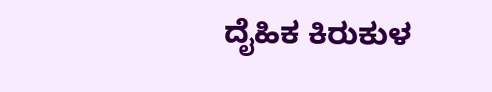ದೈಹಿಕ ಕಿರುಕುಳ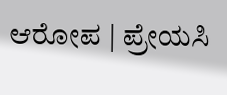ಆರೋಪ | ಪ್ರೇಯಸಿ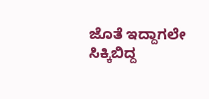ಜೊತೆ ಇದ್ದಾಗಲೇ ಸಿಕ್ಕಿಬಿದ್ದ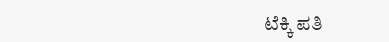ಟೆಕ್ಕಿ ಪತಿ